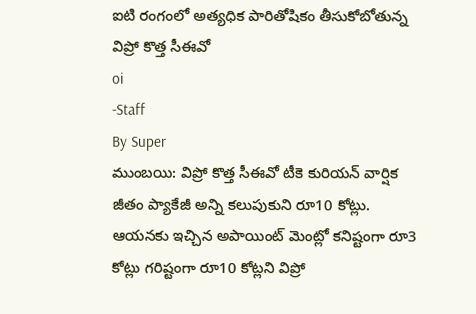ఐటి రంగంలో అత్యధిక పారితోషికం తీసుకోబోతున్న విప్రో కొత్త సీఈవో
oi
-Staff
By Super
ముంబయి: విప్రో కొత్త సీఈవో టీకె కురియన్ వార్షిక జీతం ప్యాకేజీ అన్ని కలుపుకుని రూ10 కోట్లు. ఆయనకు ఇచ్చిన అపాయింట్ మెంట్లో కనిష్టంగా రూ3 కోట్లు గరిష్టంగా రూ10 కోట్లని విప్రో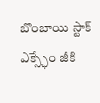బొంబాయి స్టాక్ ఎక్స్ఛేం జీకి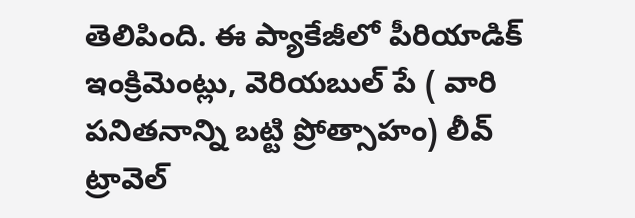తెలిపింది. ఈ ప్యాకేజీలో పీరియాడిక్ ఇంక్రిమెంట్లు, వెరియబుల్ పే ( వారి పనితనాన్ని బట్టి ప్రోత్సాహం) లీవ్ ట్రావెల్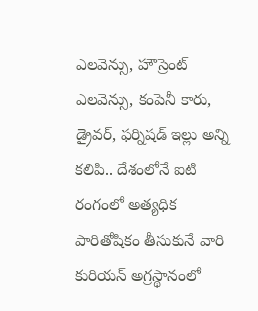ఎలవెన్సు, హౌస్రెంట్ ఎలవెన్సు, కంపెనీ కారు, డ్రైవర్, ఫర్నిషడ్ ఇల్లు అన్ని కలిపి.. దేశంలోనే ఐటి రంగంలో అత్యధిక పారితోషికం తీసుకునే వారి కురియన్ అగ్రస్థానంలో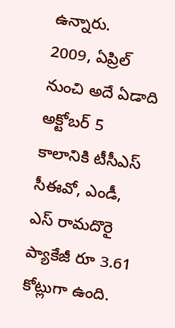ఉన్నారు.
2009, ఏప్రిల్ నుంచి అదే ఏడాది అక్టోబర్ 5 కాలానికి టీసీఎస్ సీఈవో, ఎండీ, ఎస్ రామదొరై ప్యాకేజీ రూ 3.61 కోట్లుగా ఉంది.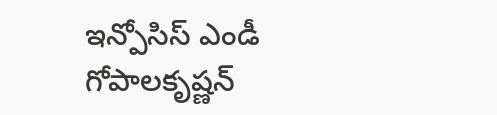ఇన్పోసిస్ ఎండీ గోపాలకృష్ణన్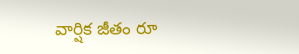వార్షిక జీతం రూ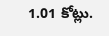1.01 కోట్లు.